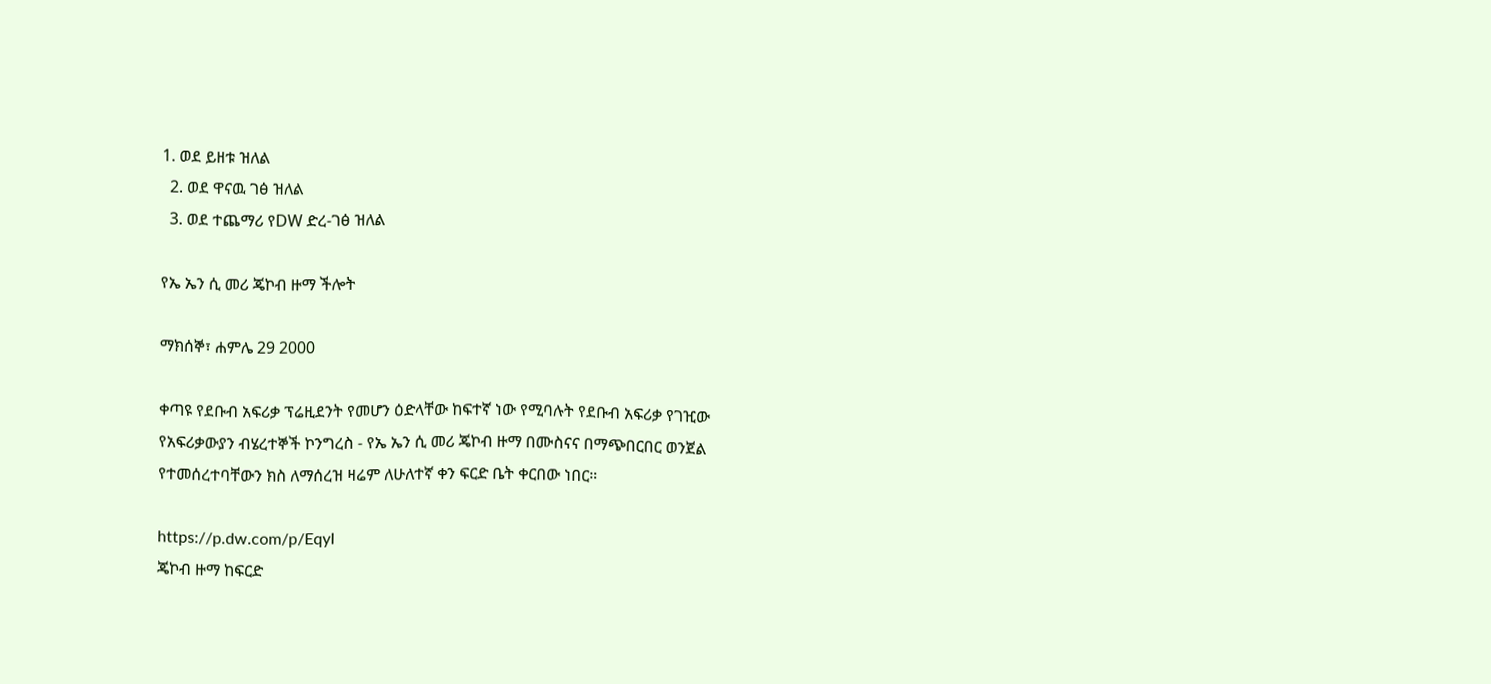1. ወደ ይዘቱ ዝለል
  2. ወደ ዋናዉ ገፅ ዝለል
  3. ወደ ተጨማሪ የDW ድረ-ገፅ ዝለል

የኤ ኤን ሲ መሪ ጄኮብ ዙማ ችሎት

ማክሰኞ፣ ሐምሌ 29 2000

ቀጣዩ የደቡብ አፍሪቃ ፕሬዚደንት የመሆን ዕድላቸው ከፍተኛ ነው የሚባሉት የደቡብ አፍሪቃ የገዢው የአፍሪቃውያን ብሄረተኞች ኮንግረስ - የኤ ኤን ሲ መሪ ጄኮብ ዙማ በሙስናና በማጭበርበር ወንጀል የተመሰረተባቸውን ክስ ለማሰረዝ ዛሬም ለሁለተኛ ቀን ፍርድ ቤት ቀርበው ነበር።

https://p.dw.com/p/EqyI
ጄኮብ ዙማ ከፍርድ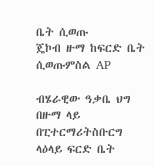ቤት ሲወጡ
ጄኮብ ዙማ ከፍርድ ቤት ሲወጡምስል AP

ብሄራዊው ዓቃቤ ህግ በዙማ ላይ በፒተርማሪትስቡርግ ላዕላይ ፍርድ ቤት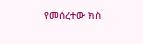የመሰረተው ክስ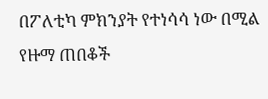በፖለቲካ ምክንያት የተነሳሳ ነው በሚል የዙማ ጠበቆች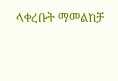ላቀረቡት ማመልከቻ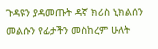ጉዳዩን ያዳመጡት ዳኛ ክሪስ ኒክልሰን መልሱን የፊታችን መስከረም ሁለት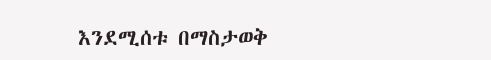እንደሚሰቱ በማስታወቅ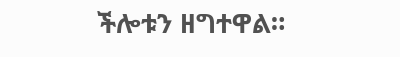ችሎቱን ዘግተዋል።